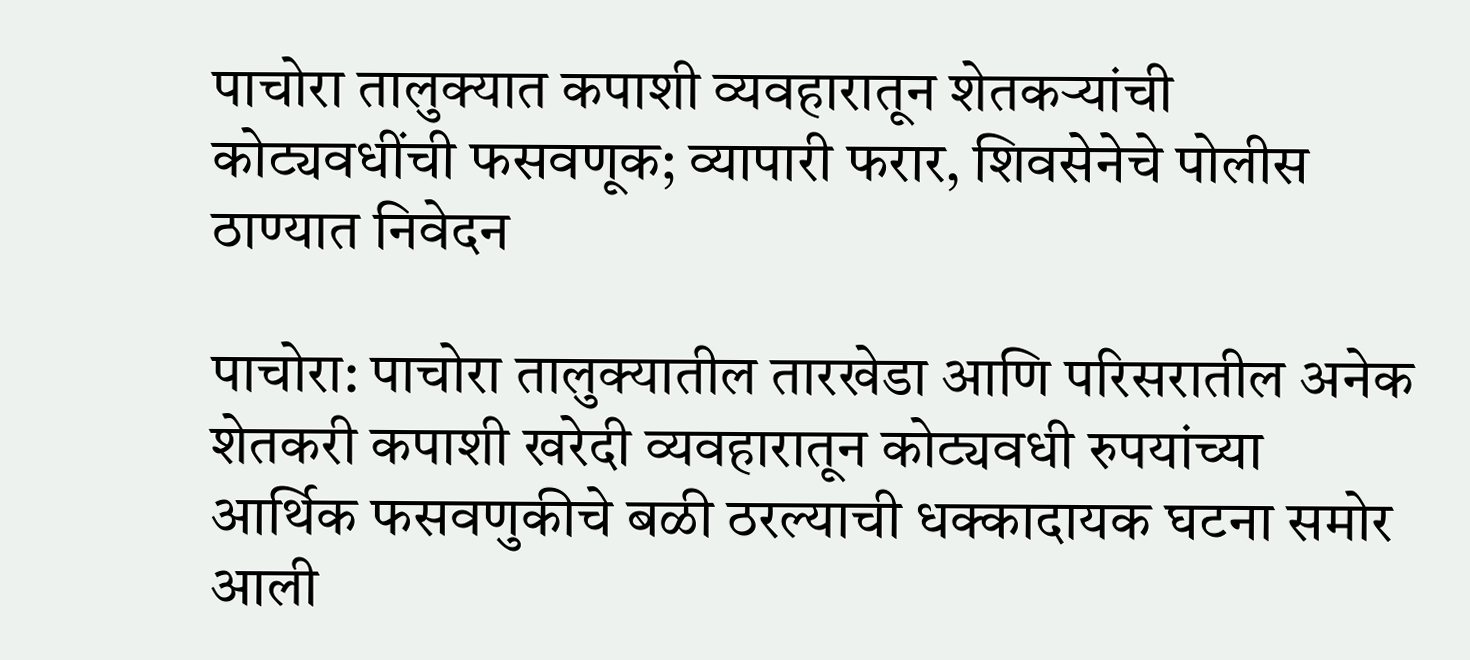पाचोरा तालुक्यात कपाशी व्यवहारातून शेतकऱ्यांची कोट्यवधींची फसवणूक; व्यापारी फरार, शिवसेनेचे पोलीस ठाण्यात निवेदन

पाचोरा: पाचोरा तालुक्यातील तारखेडा आणि परिसरातील अनेक शेतकरी कपाशी खरेदी व्यवहारातून कोट्यवधी रुपयांच्या आर्थिक फसवणुकीचे बळी ठरल्याची धक्कादायक घटना समोर आली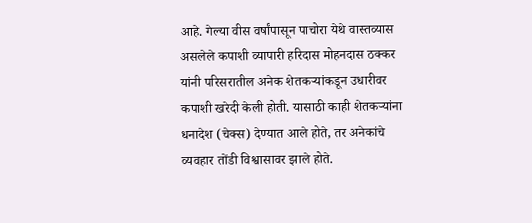आहे. गेल्या वीस वर्षांपासून पाचोरा येथे वास्तव्यास असलेले कपाशी व्यापारी हरिदास मोहनदास ठक्कर यांनी परिसरातील अनेक शेतकऱ्यांकडून उधारीवर कपाशी खरेदी केली होती. यासाठी काही शेतकऱ्यांना धनादेश (चेक्स) देण्यात आले होते, तर अनेकांचे व्यवहार तोंडी विश्वासावर झाले होते.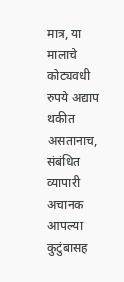मात्र, या मालाचे कोट्यवधी रुपये अद्याप थकीत असतानाच, संबंधित व्यापारी अचानक आपल्या कुटुंबासह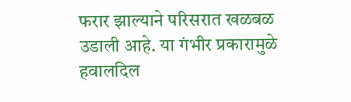फरार झाल्याने परिसरात खळबळ उडाली आहे. या गंभीर प्रकारामुळे हवालदिल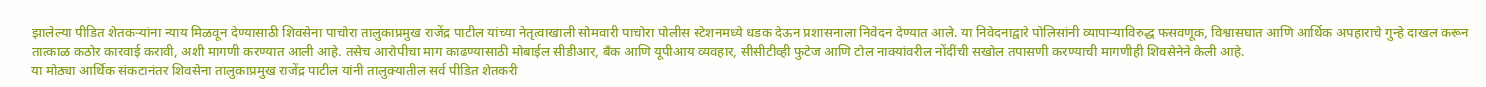झालेल्या पीडित शेतकऱ्यांना न्याय मिळवून देण्यासाठी शिवसेना पाचोरा तालुकाप्रमुख राजेंद्र पाटील यांच्या नेतृत्वाखाली सोमवारी पाचोरा पोलीस स्टेशनमध्ये धडक देऊन प्रशासनाला निवेदन देण्यात आले. या निवेदनाद्वारे पोलिसांनी व्यापाऱ्याविरुद्ध फसवणूक, विश्वासघात आणि आर्थिक अपहाराचे गुन्हे दाखल करून तात्काळ कठोर कारवाई करावी, अशी मागणी करण्यात आली आहे. तसेच आरोपीचा माग काढण्यासाठी मोबाईल सीडीआर, बँक आणि यूपीआय व्यवहार, सीसीटीव्ही फुटेज आणि टोल नाक्यांवरील नोंदींची सखोल तपासणी करण्याची मागणीही शिवसेनेने केली आहे.
या मोठ्या आर्थिक संकटानंतर शिवसेना तालुकाप्रमुख राजेंद्र पाटील यांनी तालुक्यातील सर्व पीडित शेतकरी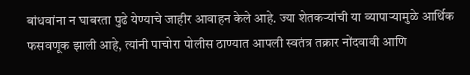बांधवांना न घाबरता पुढे येण्याचे जाहीर आवाहन केले आहे. ज्या शेतकऱ्यांची या व्यापाऱ्यामुळे आर्थिक फसवणूक झाली आहे, त्यांनी पाचोरा पोलीस ठाण्यात आपली स्वतंत्र तक्रार नोंदवावी आणि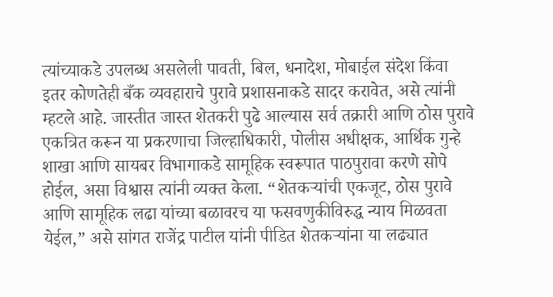त्यांच्याकडे उपलब्ध असलेली पावती, बिल, धनादेश, मोबाईल संदेश किंवा इतर कोणतेही बँक व्यवहाराचे पुरावे प्रशासनाकडे सादर करावेत, असे त्यांनी म्हटले आहे. जास्तीत जास्त शेतकरी पुढे आल्यास सर्व तक्रारी आणि ठोस पुरावे एकत्रित करून या प्रकरणाचा जिल्हाधिकारी, पोलीस अधीक्षक, आर्थिक गुन्हे शाखा आणि सायबर विभागाकडे सामूहिक स्वरूपात पाठपुरावा करणे सोपे होईल, असा विश्वास त्यांनी व्यक्त केला. “शेतकऱ्यांची एकजूट, ठोस पुरावे आणि सामूहिक लढा यांच्या बळावरच या फसवणुकीविरुद्ध न्याय मिळवता येईल,” असे सांगत राजेंद्र पाटील यांनी पीडित शेतकऱ्यांना या लढ्यात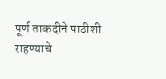पूर्ण ताकदीने पाठीशी राहण्याचे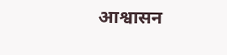आश्वासन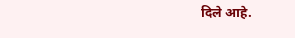दिले आहे.